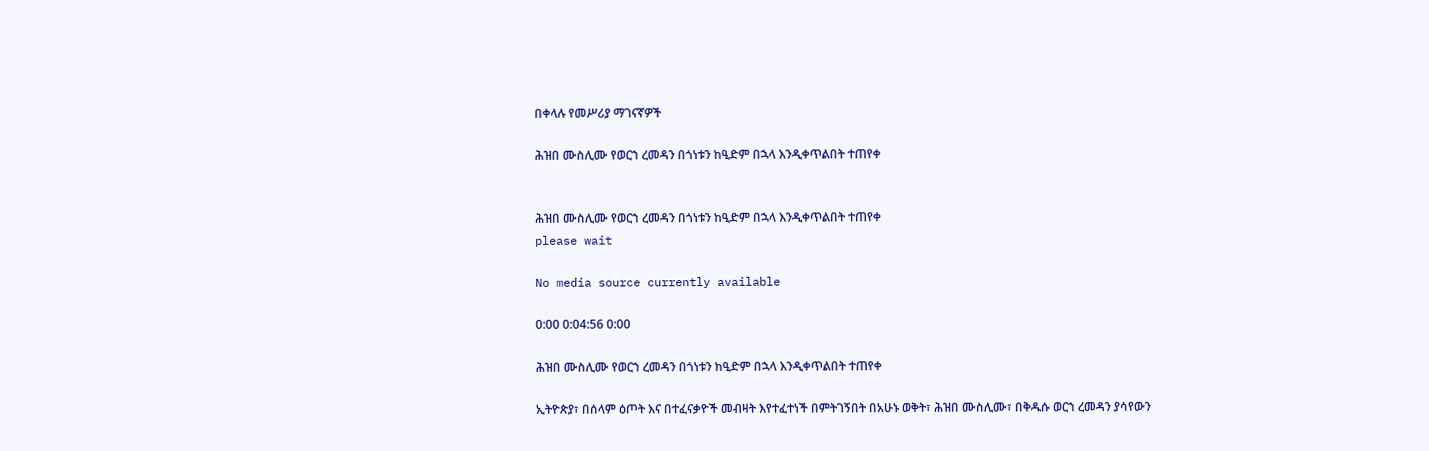በቀላሉ የመሥሪያ ማገናኛዎች

ሕዝበ ሙስሊሙ የወርኀ ረመዳን በጎነቱን ከዒድም በኋላ እንዲቀጥልበት ተጠየቀ


ሕዝበ ሙስሊሙ የወርኀ ረመዳን በጎነቱን ከዒድም በኋላ እንዲቀጥልበት ተጠየቀ
please wait

No media source currently available

0:00 0:04:56 0:00

ሕዝበ ሙስሊሙ የወርኀ ረመዳን በጎነቱን ከዒድም በኋላ እንዲቀጥልበት ተጠየቀ

ኢትዮጵያ፣ በሰላም ዕጦት እና በተፈናቃዮች መብዛት እየተፈተነች በምትገኝበት በአሁኑ ወቅት፣ ሕዝበ ሙስሊሙ፣ በቅዱሱ ወርኀ ረመዳን ያሳየውን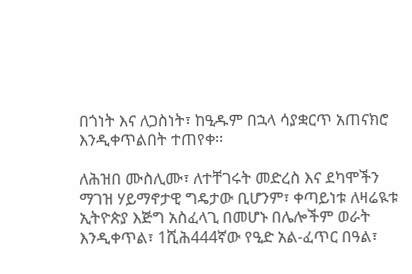በጎነት እና ለጋስነት፣ ከዒዱም በኋላ ሳያቋርጥ አጠናክሮ እንዲቀጥልበት ተጠየቀ፡፡

ለሕዝበ ሙስሊሙ፣ ለተቸገሩት መድረስ እና ደካሞችን ማገዝ ሃይማኖታዊ ግዴታው ቢሆንም፣ ቀጣይነቱ ለዛሬዪቱ ኢትዮጵያ እጅግ አስፈላጊ በመሆኑ በሌሎችም ወራት እንዲቀጥል፣ 1ሺሕ444ኛው የዒድ አል-ፈጥር በዓል፣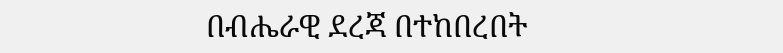በብሔራዊ ደረጃ በተከበረበት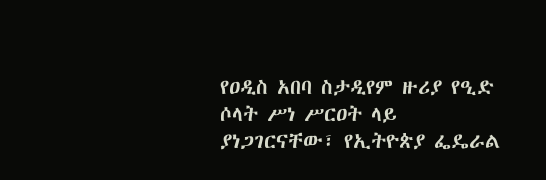የዐዲስ አበባ ስታዲየም ዙሪያ የዒድ ሶላት ሥነ ሥርዐት ላይ ያነጋገርናቸው፣ የኢትዮጵያ ፌዴራል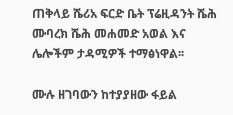ጠቅላይ ሼሪአ ፍርድ ቤት ፕሬዚዳንት ሼሕ ሙባረክ ሼሕ መሐመድ አወል እና ሌሎችም ታዳሚዎች ተማፅነዋል፡፡

ሙሉ ዘገባውን ከተያያዘው ፋይል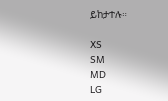ይከታተሉ።

XS
SM
MD
LG